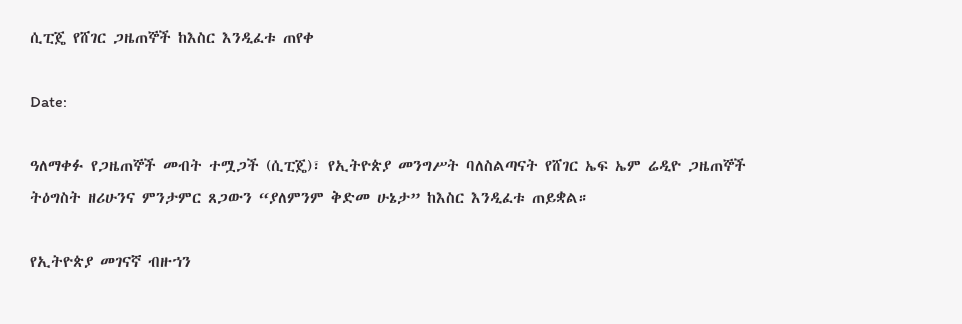ሲፒጄ የሸገር ጋዜጠኞች ከእስር እንዲፈቱ ጠየቀ

Date:

ዓለማቀፉ የጋዜጠኞች መብት ተሟጋች (ሲፒጄ)፣ የኢትዮጵያ መንግሥት ባለስልጣናት የሸገር ኤፍ ኤም ሬዲዮ ጋዜጠኞች ትዕግስት ዘሪሁንና ምንታምር ጸጋውን “ያለምንም ቅድመ ሁኔታ” ከእስር እንዲፈቱ ጠይቋል።

የኢትዮጵያ መገናኛ ብዙኀን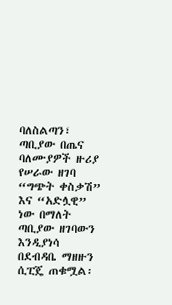ባለስልጣን፣ ጣቢያው በጤና ባለሙያዎች ዙሪያ የሠራው ዘገባ “ግጭት ቀስቃሽ” እና “አድሏዊ” ነው በማለት ጣቢያው ዘገባውን እንዲያነሳ በደብዳቤ ማዘዙን ሲፒጄ ጠቁሟል፡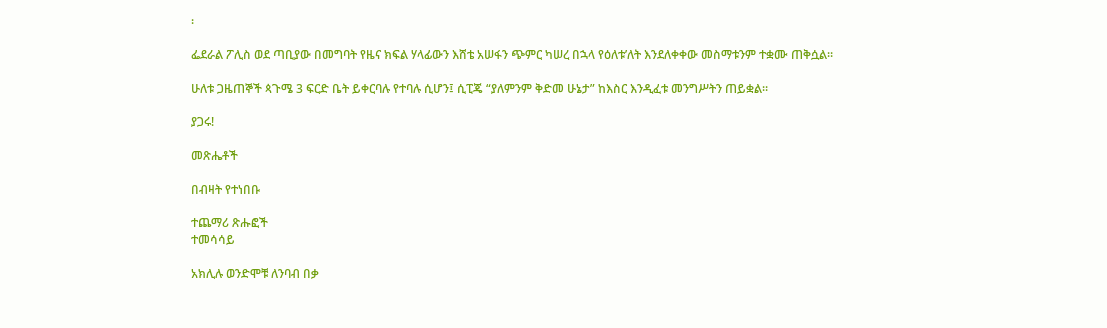፡

ፌደራል ፖሊስ ወደ ጣቢያው በመግባት የዜና ክፍል ሃላፊውን እሸቴ አሠፋን ጭምር ካሠረ በኋላ የዕለቱ’ለት እንደለቀቀው መስማቱንም ተቋሙ ጠቅሷል።

ሁለቱ ጋዜጠኞች ጳጉሜ 3 ፍርድ ቤት ይቀርባሉ የተባሉ ሲሆን፤ ሲፒጄ “ያለምንም ቅድመ ሁኔታ” ከእስር እንዲፈቱ መንግሥትን ጠይቋል።

ያጋሩ!

መጽሔቶች

በብዛት የተነበቡ

ተጨማሪ ጽሑፎች
ተመሳሳይ

አክሊሉ ወንድሞቹ ለንባብ በቃ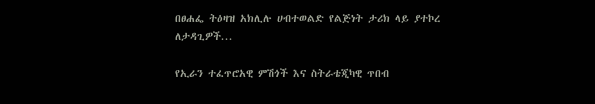በፀሐፌ ትዕዛዝ አክሊሉ ሀብተወልድ የልጅነት ታሪክ ላይ ያተኮረ ለታዳጊዎች...

የኢራን ተፈጥሮአዊ ምሽጎች እና ስትራቴጂካዊ ጥበብ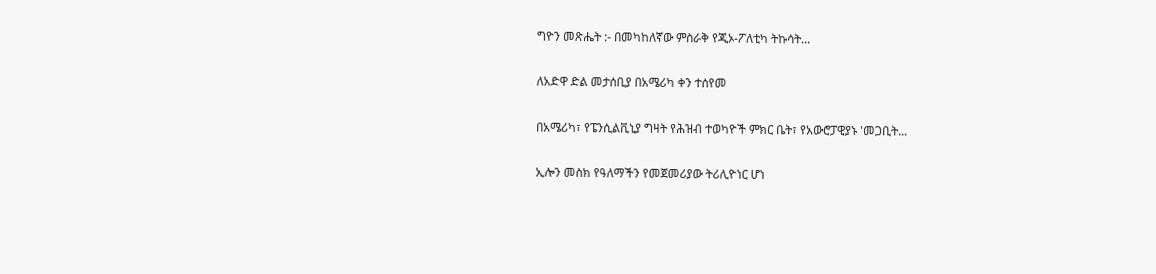ግዮን መጽሔት :- በመካከለኛው ምስራቅ የጂኦ-ፖለቲካ ትኩሳት...

ለአድዋ ድል መታሰቢያ በአሜሪካ ቀን ተሰየመ

በአሜሪካ፣ የፔንሲልቪኒያ ግዛት የሕዝብ ተወካዮች ምክር ቤት፣ የአውሮፓዊያኑ 'መጋቢት...

ኢሎን መስክ የዓለማችን የመጀመሪያው ትሪሊዮነር ሆነ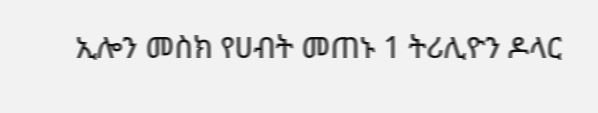ኢሎን መስክ የሀብት መጠኑ 1 ትሪሊዮን ዶላር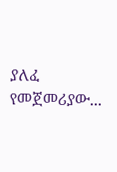ያለፈ የመጀመሪያው...